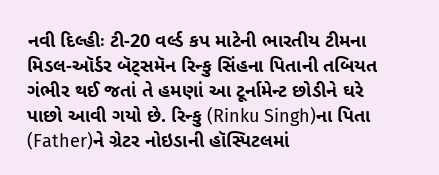નવી દિલ્હીઃ ટી-20 વર્લ્ડ કપ માટેની ભારતીય ટીમના મિડલ-ઑર્ડર બૅટ્સમૅન રિન્કુ સિંહના પિતાની તબિયત ગંભીર થઈ જતાં તે હમણાં આ ટૂર્નામેન્ટ છોડીને ઘરે પાછો આવી ગયો છે. રિન્કુ (Rinku Singh)ના પિતા (Father)ને ગ્રેટર નોઇડાની હૉસ્પિટલમાં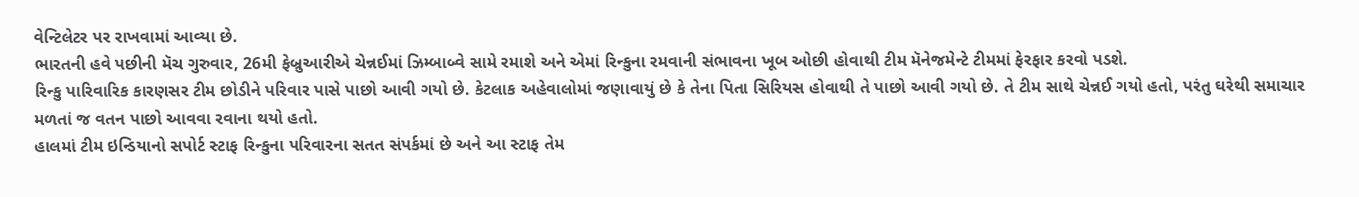વેન્ટિલેટર પર રાખવામાં આવ્યા છે.
ભારતની હવે પછીની મૅચ ગુરુવાર, 26મી ફેબ્રુઆરીએ ચેન્નઈમાં ઝિમ્બાબ્વે સામે રમાશે અને એમાં રિન્કુના રમવાની સંભાવના ખૂબ ઓછી હોવાથી ટીમ મૅનેજમેન્ટે ટીમમાં ફેરફાર કરવો પડશે.
રિન્કુ પારિવારિક કારણસર ટીમ છોડીને પરિવાર પાસે પાછો આવી ગયો છે. કેટલાક અહેવાલોમાં જણાવાયું છે કે તેના પિતા સિરિયસ હોવાથી તે પાછો આવી ગયો છે. તે ટીમ સાથે ચેન્નઈ ગયો હતો, પરંતુ ઘરેથી સમાચાર મળતાં જ વતન પાછો આવવા રવાના થયો હતો.
હાલમાં ટીમ ઇન્ડિયાનો સપોર્ટ સ્ટાફ રિન્કુના પરિવારના સતત સંપર્કમાં છે અને આ સ્ટાફ તેમ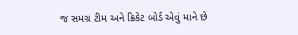જ સમગ્ર ટીમ અને ક્રિકેટ બોર્ડ એવું માને છે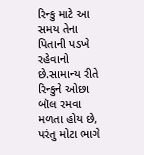રિન્કુ માટે આ સમય તેના પિતાની પડખે રહેવાનો છે.સામાન્ય રીતે રિન્કુને ઓછા બૉલ રમવા મળતા હોય છે, પરંતુ મોટા ભાગે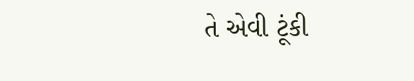તે એવી ટૂંકી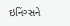ઇનિંગ્સને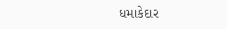ધમાકેદાર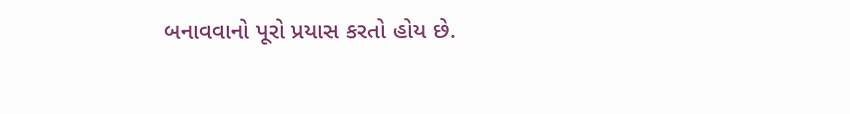બનાવવાનો પૂરો પ્રયાસ કરતો હોય છે.